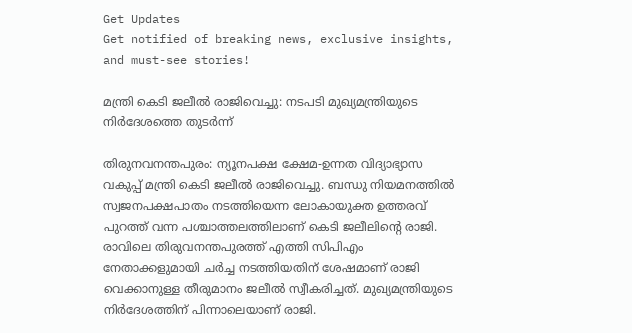Get Updates
Get notified of breaking news, exclusive insights, and must-see stories!

മന്ത്രി കെടി ജലീല്‍ രാജിവെച്ചു: നടപടി മുഖ്യമന്ത്രിയുടെ നിര്‍ദേശത്തെ തുടര്‍ന്ന്

തിരുനവനന്തപുരം: ന്യൂനപക്ഷ ക്ഷേമ-ഉന്നത വിദ്യാഭ്യാസ വകുപ്പ് മന്ത്രി കെടി ജലീല്‍ രാജിവെച്ചു. ബന്ധു നിയമനത്തില്‍ സ്വജനപക്ഷപാതം നടത്തിയെന്ന ലോകായുക്ത ഉത്തരവ് പുറത്ത് വന്ന പശ്ചാത്തലത്തിലാണ് കെടി ജലീലിന്‍റെ രാജി. രാവിലെ തിരുവനന്തപുരത്ത് എത്തി സിപിഎം നേതാക്കളുമായി ചര്‍ച്ച നടത്തിയതിന് ശേഷമാണ് രാജി വെക്കാനുള്ള തീരുമാനം ജലീല്‍ സ്വീകരിച്ചത്. മുഖ്യമന്ത്രിയുടെ നിര്‍ദേശത്തിന് പിന്നാലെയാണ് രാജി.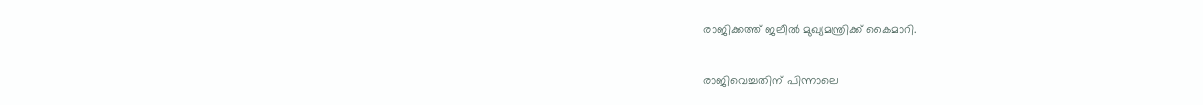രാജിക്കത്ത് ജലീല്‍ മുഖ്യമന്ത്രിക്ക് കൈമാറി.

രാജിവെച്ചതിന് പിന്നാലെ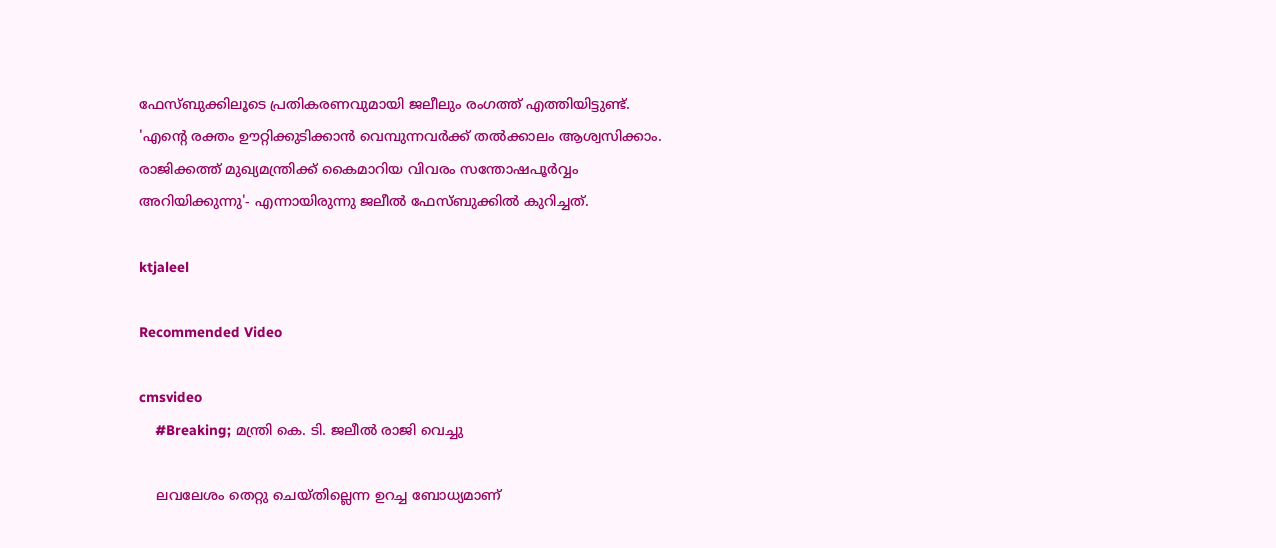ഫേസ്ബുക്കിലൂടെ പ്രതികരണവുമായി ജലീലും രംഗത്ത് എത്തിയിട്ടുണ്ട്. 'എൻ്റെ രക്തം ഊറ്റിക്കുടിക്കാൻ വെമ്പുന്നവർക്ക് തൽക്കാലം ആശ്വസിക്കാം. രാജിക്കത്ത് മുഖ്യമന്ത്രിക്ക് കൈമാറിയ വിവരം സന്തോഷപൂർവ്വം അറിയിക്കുന്നു'- എന്നായിരുന്നു ജലീല്‍ ഫേസ്ബുക്കില്‍ കുറിച്ചത്.

ktjaleel

Recommended Video

cmsvideo
    #Breaking; മന്ത്രി കെ. ടി. ജലീൽ രാജി വെച്ചു

    ലവലേശം തെറ്റു ചെയ്തില്ലെന്ന ഉറച്ച ബോധ്യമാണ്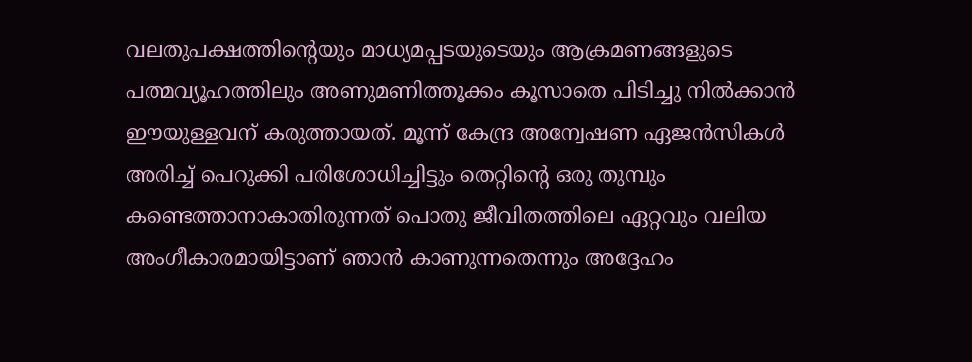വലതുപക്ഷത്തിൻ്റെയും മാധ്യമപ്പടയുടെയും ആക്രമണങ്ങളുടെ പത്മവ്യൂഹത്തിലും അണുമണിത്തൂക്കം കൂസാതെ പിടിച്ചു നിൽക്കാൻ ഈയുള്ളവന് കരുത്തായത്. മൂന്ന് കേന്ദ്ര അന്വേഷണ ഏജൻസികൾ അരിച്ച് പെറുക്കി പരിശോധിച്ചിട്ടും തെറ്റിൻ്റെ ഒരു തുമ്പും കണ്ടെത്താനാകാതിരുന്നത് പൊതു ജീവിതത്തിലെ ഏറ്റവും വലിയ അംഗീകാരമായിട്ടാണ് ഞാൻ കാണുന്നതെന്നും അദ്ദേഹം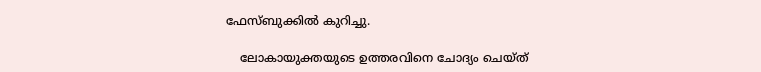ഫേസ്ബുക്കില്‍ കുറിച്ചു.

    ലോകായുക്തയുടെ ഉത്തരവിനെ ചോദ്യം ചെയ്ത്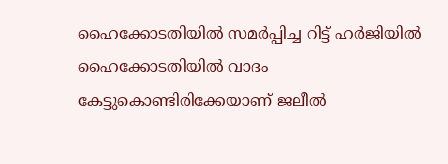ഹൈക്കോടതിയിൽ സമർപ്പിച്ച റിട്ട് ഹർജിയിൽ ഹൈക്കോടതിയില്‍ വാദം കേട്ടുകൊണ്ടിരിക്കേയാണ് ജലീല്‍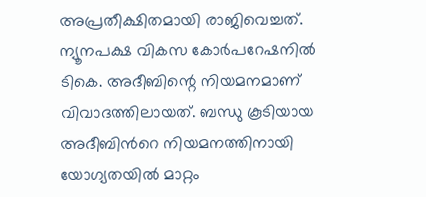അപ്രതീക്ഷിതമായി രാജിവെച്ചത്. ന്യൂനപക്ഷ വികസ കോർപറേഷനിൽ ടികെ. അദീബിന്റെ നിയമനമാണ് വിവാദത്തിലായത്. ബന്ധു കൂടിയായ അദീബിന്‍റെ നിയമനത്തിനായി യോഗ്യതയില്‍ മാറ്റം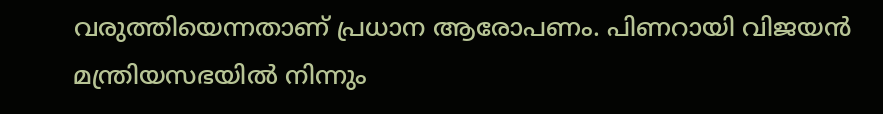വരുത്തിയെന്നതാണ് പ്രധാന ആരോപണം. പിണറായി വിജയന്‍ മന്ത്രിയസഭയില്‍ നിന്നും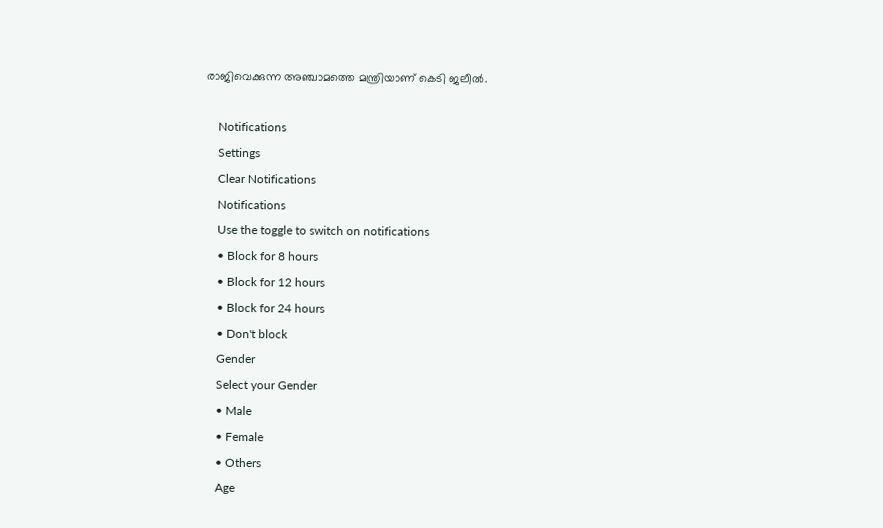രാജിവെക്കുന്ന അഞ്ചാമത്തെ മന്ത്രിയാണ് കെടി ജലീല്‍.

    Notifications
    Settings
    Clear Notifications
    Notifications
    Use the toggle to switch on notifications
    • Block for 8 hours
    • Block for 12 hours
    • Block for 24 hours
    • Don't block
    Gender
    Select your Gender
    • Male
    • Female
    • Others
    Age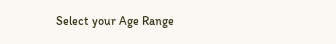Select your Age Range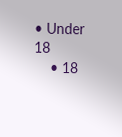• Under 18
    • 18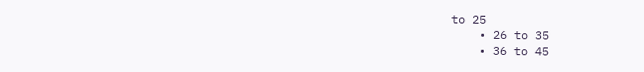to 25
    • 26 to 35
    • 36 to 45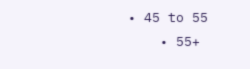• 45 to 55
    • 55+